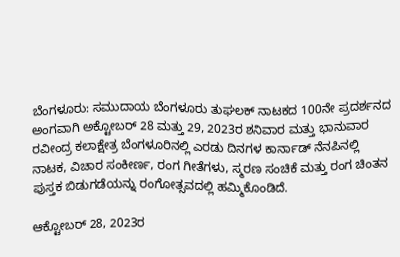ಬೆಂಗಳೂರು: ಸಮುದಾಯ ಬೆಂಗಳೂರು ತುಘಲಕ್ ನಾಟಕದ 100ನೇ ಪ್ರದರ್ಶನದ ಅಂಗವಾಗಿ ಅಕ್ಟೋಬರ್ 28 ಮತ್ತು 29, 2023ರ ಶನಿವಾರ ಮತ್ತು ಭಾನುವಾರ ರವೀಂದ್ರ ಕಲಾಕ್ಷೇತ್ರ ಬೆಂಗಳೂರಿನಲ್ಲಿ ಎರಡು ದಿನಗಳ ಕಾರ್ನಾಡ್ ನೆನಪಿನಲ್ಲಿ ನಾಟಕ, ವಿಚಾರ ಸಂಕೀರ್ಣ, ರಂಗ ಗೀತೆಗಳು, ಸ್ಮರಣ ಸಂಚಿಕೆ ಮತ್ತು ರಂಗ ಚಿಂತನ ಪುಸ್ತಕ ಬಿಡುಗಡೆಯನ್ನು ರಂಗೋತ್ಸವದಲ್ಲಿ ಹಮ್ಮಿಕೊಂಡಿದೆ.

ಆಕ್ಟೋಬರ್ 28, 2023ರ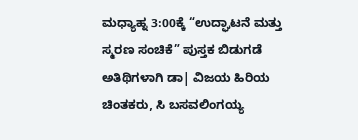ಮಧ್ಯಾಹ್ನ 3:00ಕ್ಕೆ “ಉದ್ಘಾಟನೆ ಮತ್ತು ಸ್ಮರಣ ಸಂಚಿಕೆ” ಪುಸ್ತಕ ಬಿಡುಗಡೆ ಅತಿಥಿಗಳಾಗಿ ಡಾ| ವಿಜಯ ಹಿರಿಯ ಚಿಂತಕರು, ಸಿ ಬಸವಲಿಂಗಯ್ಯ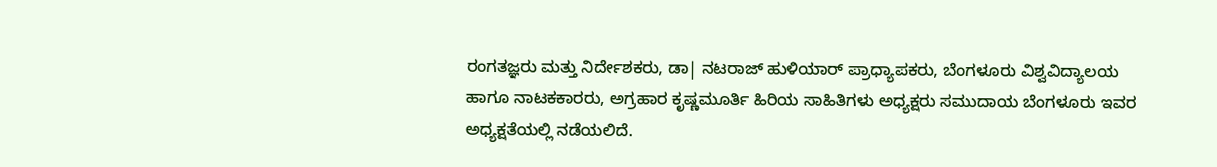ರಂಗತಜ್ಞರು ಮತ್ತು ನಿರ್ದೇಶಕರು, ಡಾ| ನಟರಾಜ್ ಹುಳಿಯಾರ್ ಪ್ರಾಧ್ಯಾಪಕರು, ಬೆಂಗಳೂರು ವಿಶ್ವವಿದ್ಯಾಲಯ ಹಾಗೂ ನಾಟಕಕಾರರು, ಅಗ್ರಹಾರ ಕೃಷ್ಣಮೂರ್ತಿ ಹಿರಿಯ ಸಾಹಿತಿಗಳು ಅಧ್ಯಕ್ಷರು ಸಮುದಾಯ ಬೆಂಗಳೂರು ಇವರ ಅಧ್ಯಕ್ಷತೆಯಲ್ಲಿ ನಡೆಯಲಿದೆ.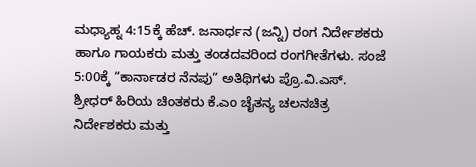ಮಧ್ಯಾಹ್ನ 4:15ಕ್ಕೆ ಹೆಚ್. ಜನಾರ್ಧನ (ಜನ್ನಿ) ರಂಗ ನಿರ್ದೇಶಕರು ಹಾಗೂ ಗಾಯಕರು ಮತ್ತು ತಂಡದವರಿಂದ ರಂಗಗೀತೆಗಳು. ಸಂಜೆ 5:00ಕ್ಕೆ “ಕಾರ್ನಾಡರ ನೆನಪು” ಅತಿಥಿಗಳು ಪ್ರೊ.ವಿ.ಎಸ್. ಶ್ರೀಧರ್ ಹಿರಿಯ ಚಿಂತಕರು ಕೆ.ಎಂ ಚೈತನ್ಯ ಚಲನಚಿತ್ರ ನಿರ್ದೇಶಕರು ಮತ್ತು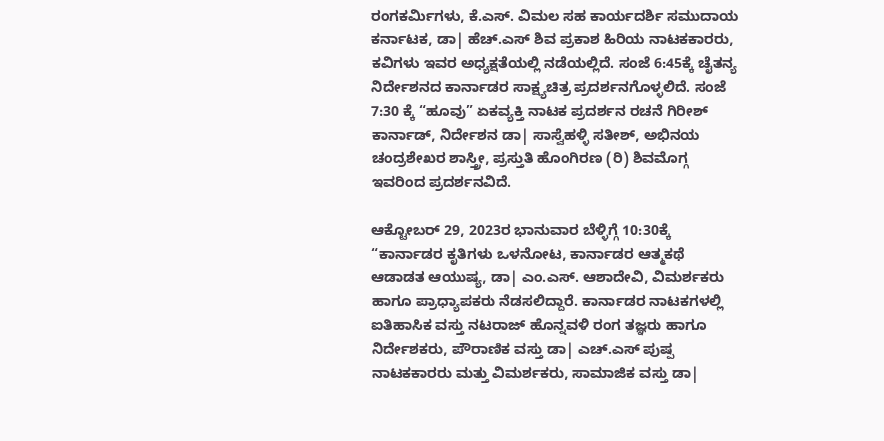ರಂಗಕರ್ಮಿಗಳು, ಕೆ.ಎಸ್. ವಿಮಲ ಸಹ ಕಾರ್ಯದರ್ಶಿ ಸಮುದಾಯ ಕರ್ನಾಟಕ, ಡಾ| ಹೆಚ್.ಎಸ್ ಶಿವ ಪ್ರಕಾಶ ಹಿರಿಯ ನಾಟಕಕಾರರು, ಕವಿಗಳು ಇವರ ಅಧ್ಯಕ್ಷತೆಯಲ್ಲಿ ನಡೆಯಲ್ಲಿದೆ. ಸಂಜೆ 6:45ಕ್ಕೆ ಚೈತನ್ಯ ನಿರ್ದೇಶನದ ಕಾರ್ನಾಡರ ಸಾಕ್ಷ್ಯಚಿತ್ರ ಪ್ರದರ್ಶನಗೊಳ್ಳಲಿದೆ. ಸಂಜೆ 7:30 ಕ್ಕೆ “ಹೂವು” ಏಕವ್ಯಕ್ತಿ ನಾಟಕ ಪ್ರದರ್ಶನ ರಚನೆ ಗಿರೀಶ್ ಕಾರ್ನಾಡ್, ನಿರ್ದೇಶನ ಡಾ| ಸಾಸ್ವೆಹಳ್ಳಿ ಸತೀಶ್, ಅಭಿನಯ ಚಂದ್ರಶೇಖರ ಶಾಸ್ತ್ರೀ, ಪ್ರಸ್ತುತಿ ಹೊಂಗಿರಣ (ರಿ) ಶಿವಮೊಗ್ಗ ಇವರಿಂದ ಪ್ರದರ್ಶನವಿದೆ.

ಆಕ್ಟೋಬರ್ 29, 2023ರ ಭಾನುವಾರ ಬೆಳ್ಳಿಗ್ಗೆ 10:30ಕ್ಕೆ “ಕಾರ್ನಾಡರ ಕೃತಿಗಳು ಒಳನೋಟ, ಕಾರ್ನಾಡರ ಆತ್ಮಕಥೆ ಆಡಾಡತ ಆಯುಷ್ಯ, ಡಾ| ಎಂ.ಎಸ್. ಆಶಾದೇವಿ, ವಿಮರ್ಶಕರು ಹಾಗೂ ಪ್ರಾಧ್ಯಾಪಕರು ನೆಡಸಲಿದ್ದಾರೆ. ಕಾರ್ನಾಡರ ನಾಟಕಗಳಲ್ಲಿ ಐತಿಹಾಸಿಕ ವಸ್ತು ನಟರಾಜ್ ಹೊನ್ನವಳಿ ರಂಗ ತಜ್ಞರು ಹಾಗೂ ನಿರ್ದೇಶಕರು, ಪೌರಾಣಿಕ ವಸ್ತು ಡಾ| ಎಚ್.ಎಸ್ ಪುಷ್ಪ ನಾಟಕಕಾರರು ಮತ್ತು ವಿಮರ್ಶಕರು, ಸಾಮಾಜಿಕ ವಸ್ತು ಡಾ|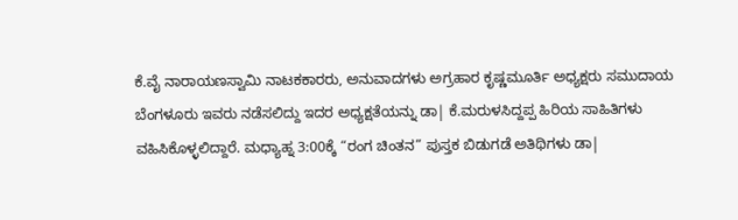ಕೆ.ವೈ ನಾರಾಯಣಸ್ವಾಮಿ ನಾಟಕಕಾರರು, ಅನುವಾದಗಳು ಅಗ್ರಹಾರ ಕೃಷ್ಣಮೂರ್ತಿ ಅಧ್ಯಕ್ಷರು ಸಮುದಾಯ ಬೆಂಗಳೂರು ಇವರು ನಡೆಸಲಿದ್ದು ಇದರ ಅಧ್ಯಕ್ಷತೆಯನ್ನು ಡಾ| ಕೆ.ಮರುಳಸಿದ್ದಪ್ಪ ಹಿರಿಯ ಸಾಹಿತಿಗಳು ವಹಿಸಿಕೊಳ್ಳಲಿದ್ದಾರೆ. ಮಧ್ಯಾಹ್ನ 3:00ಕ್ಕೆ “ರಂಗ ಚಿಂತನ” ಪುಸ್ತಕ ಬಿಡುಗಡೆ ಅತಿಥಿಗಳು ಡಾ|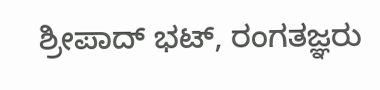ಶ್ರೀಪಾದ್ ಭಟ್, ರಂಗತಜ್ಞರು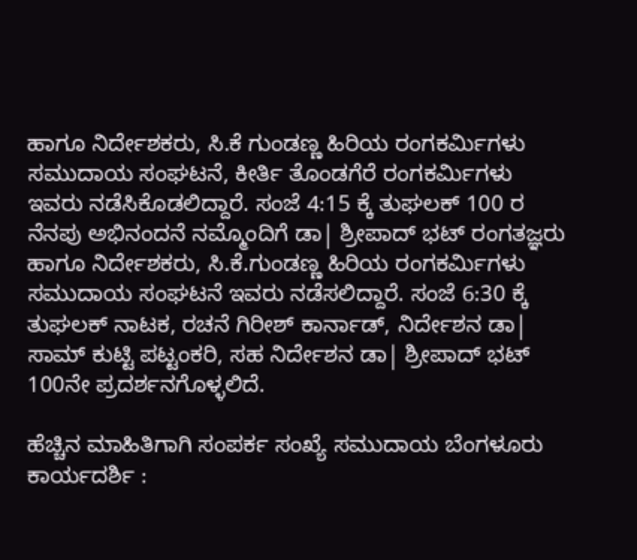ಹಾಗೂ ನಿರ್ದೇಶಕರು, ಸಿ.ಕೆ ಗುಂಡಣ್ಣ ಹಿರಿಯ ರಂಗಕರ್ಮಿಗಳು ಸಮುದಾಯ ಸಂಘಟನೆ, ಕೀರ್ತಿ ತೊಂಡಗೆರೆ ರಂಗಕರ್ಮಿಗಳು ಇವರು ನಡೆಸಿಕೊಡಲಿದ್ದಾರೆ. ಸಂಜೆ 4:15 ಕ್ಕೆ ತುಘಲಕ್ 100 ರ ನೆನಪು ಅಭಿನಂದನೆ ನಮ್ಮೊಂದಿಗೆ ಡಾ| ಶ್ರೀಪಾದ್ ಭಟ್ ರಂಗತಜ್ಞರು ಹಾಗೂ ನಿರ್ದೇಶಕರು, ಸಿ.ಕೆ.ಗುಂಡಣ್ಣ ಹಿರಿಯ ರಂಗಕರ್ಮಿಗಳು ಸಮುದಾಯ ಸಂಘಟನೆ ಇವರು ನಡೆಸಲಿದ್ದಾರೆ. ಸಂಜೆ 6:30 ಕ್ಕೆ ತುಘಲಕ್ ನಾಟಕ, ರಚನೆ ಗಿರೀಶ್ ಕಾರ್ನಾಡ್, ನಿರ್ದೇಶನ ಡಾ| ಸಾಮ್ ಕುಟ್ಟಿ ಪಟ್ಟಂಕರಿ, ಸಹ ನಿರ್ದೇಶನ ಡಾ| ಶ್ರೀಪಾದ್ ಭಟ್ 100ನೇ ಪ್ರದರ್ಶನಗೊಳ್ಳಲಿದೆ.

ಹೆಚ್ಚಿನ ಮಾಹಿತಿಗಾಗಿ ಸಂಪರ್ಕ ಸಂಖ್ಯೆ ಸಮುದಾಯ ಬೆಂಗಳೂರು ಕಾರ್ಯದರ್ಶಿ :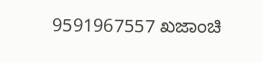9591967557 ಖಜಾಂಚಿ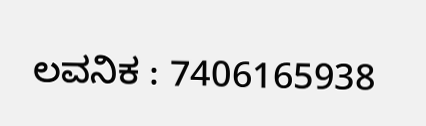ಲವನಿಕ : 7406165938